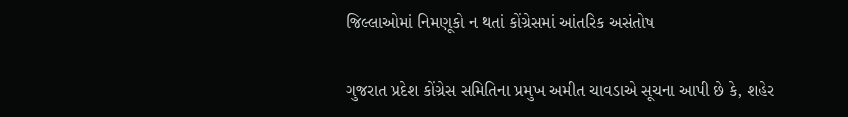જિલ્લાઓમાં નિમણૂકો ન થતાં કોંગ્રેસમાં આંતરિક અસંતોષ

ગુજરાત પ્રદેશ કોંગ્રેસ સમિતિના પ્રમુખ અમીત ચાવડાએ સૂચના આપી છે કે, શહેર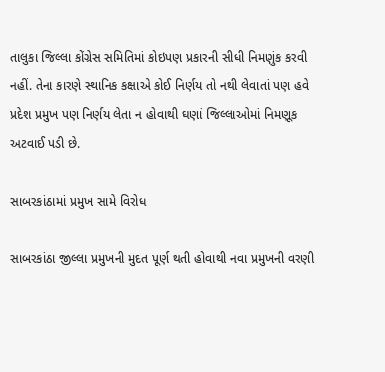તાલુકા જિલ્લા કોંગ્રેસ સમિતિમાં કોઇપણ પ્રકારની સીધી નિમણુંક કરવી નહીં. તેના કારણે સ્થાનિક કક્ષાએ કોઈ નિર્ણય તો નથી લેવાતાં પણ હવે પ્રદેશ પ્રમુખ પણ નિર્ણય લેતા ન હોવાથી ઘણાં જિલ્લાઓમાં નિમણૂક અટવાઈ પડી છે.

સાબરકાંઠામાં પ્રમુખ સામે વિરોધ

સાબરકાંઠા જીલ્લા પ્રમુખની મુદત પૂર્ણ થતી હોવાથી નવા પ્રમુખની વરણી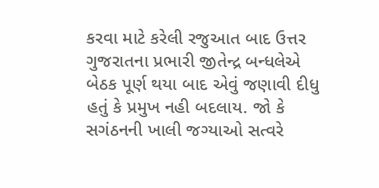કરવા માટે કરેલી રજુઆત બાદ ઉત્તર ગુજરાતના પ્રભારી જીતેન્દ્ર બન્ધલેએ બેઠક પૂર્ણ થયા બાદ એવું જણાવી દીધુ હતું કે પ્રમુખ નહી બદલાય. જો કે સગંઠનની ખાલી જગ્યાઓ સત્વરે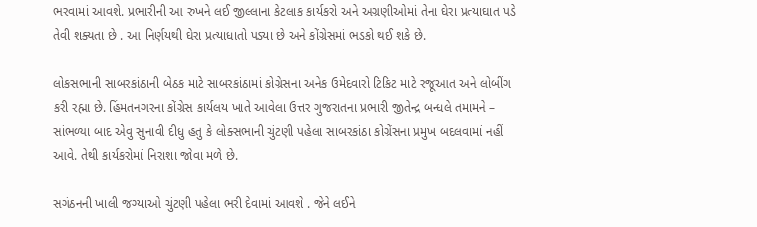ભરવામાં આવશે. પ્રભારીની આ રુખને લઈ જીલ્લાના કેટલાક કાર્યકરો અને અગ્રણીઓમાં તેના ઘેરા પ્રત્યાઘાત પડે તેવી શક્યતા છે . આ નિર્ણયથી ઘેરા પ્રત્યાધાતો પડ્યા છે અને કોંગ્રેસમાં ભડકો થઈ શકે છે.

લોકસભાની સાબરકાંઠાની બેઠક માટે સાબરકાંઠામાં કોગ્રેસના અનેક ઉમેદવારો ટિકિટ માટે રજૂઆત અને લોબીંગ કરી રહ્મા છે. હિંમતનગરના કોંગ્રેસ કાર્યલય ખાતે આવેલા ઉત્તર ગુજરાતના પ્રભારી જીતેન્દ્ર બન્ધલે તમામને – સાંભળ્યા બાદ એવુ સુનાવી દીધુ હતુ કે લોક્સભાની ચુંટણી પહેલા સાબરકાંઠા કોગ્રેંસના પ્રમુખ બદલવામાં નહીં આવે. તેથી કાર્યકરોમાં નિરાશા જોવા મળે છે.

સગંઠનની ખાલી જગ્યાઓ ચુંટણી પહેલા ભરી દેવામાં આવશે . જેને લઈને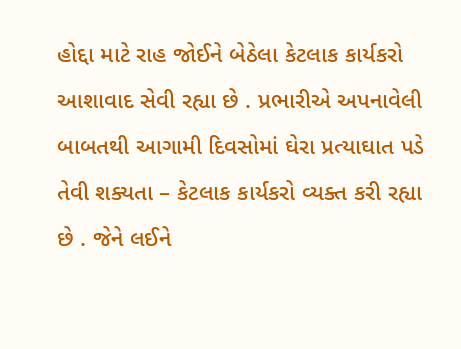હોદ્દા માટે રાહ જોઈને બેઠેલા કેટલાક કાર્યકરો આશાવાદ સેવી રહ્યા છે . પ્રભારીએ અપનાવેલી બાબતથી આગામી દિવસોમાં ઘેરા પ્રત્યાઘાત પડે તેવી શક્યતા – કેટલાક કાર્યકરો વ્યક્ત કરી રહ્યા છે . જેને લઈને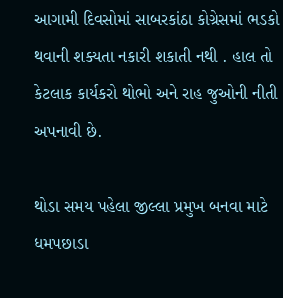આગામી દિવસોમાં સાબરકાંઠા કોગ્રેસમાં ભડકો થવાની શક્યતા નકારી શકાતી નથી . હાલ તો કેટલાક કાર્યકરો થોભો અને રાહ જુઓની નીતી અપનાવી છે.

થોડા સમય પહેલા જીલ્લા પ્રમુખ બનવા માટે ધમપછાડા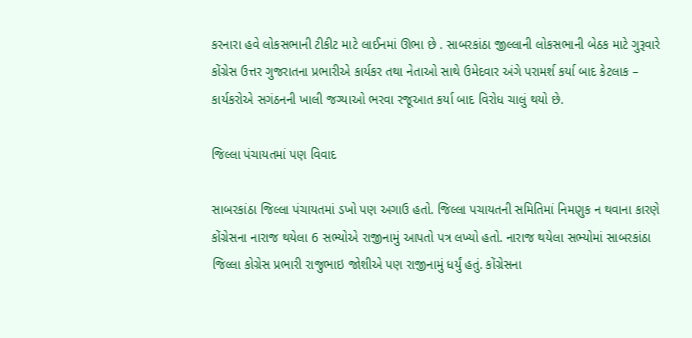કરનારા હવે લોકસભાની ટીકીટ માટે લાઈનમાં ઊભા છે . સાબરકાંઠા જીલ્લાની લોકસભાની બેઠક માટે ગુરૂવારે કોંગ્રેસ ઉત્તર ગુજરાતના પ્રભારીએ કાર્યકર તથા નેતાઓ સાથે ઉમેદવાર અંગે પરામર્શ કર્યા બાદ કેટલાક – કાર્યકરોએ સગંઠનની ખાલી જગ્યાઓ ભરવા રજૂઆત કર્યા બાદ વિરોધ ચાલું થયો છે.

જિલ્લા પંચાયતમાં પણ વિવાદ

સાબરકાંઠા જિલ્લા પંચાયતમાં ડખો પણ અગાઉ હતો. જિલ્લા પચાયતની સમિતિમાં નિમણુક ન થવાના કારણે કોંગ્રેસના નારાજ થયેલા 6 સભ્યોએ રાજીનામું આપતો પત્ર લખ્યો હતો. નારાજ થયેલા સભ્યોમાં સાબરકાંઠા જિલ્લા કોગ્રેસ પ્રભારી રાજુભાઇ જોશીએ પણ રાજીનામું ધર્યું હતું. કોંગ્રેસના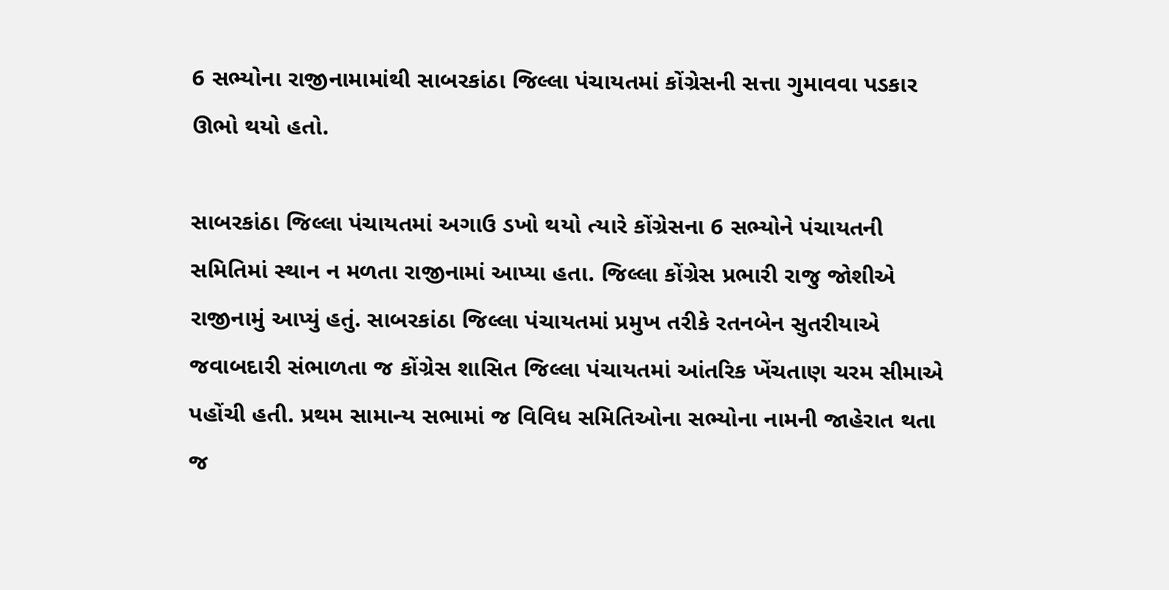6 સભ્યોના રાજીનામામાંથી સાબરકાંઠા જિલ્લા પંચાયતમાં કોંગ્રેસની સત્તા ગુમાવવા પડકાર ઊભો થયો હતો.

સાબરકાંઠા જિલ્લા પંચાયતમાં અગાઉ ડખો થયો ત્યારે કોંગ્રેસના 6 સભ્યોને પંચાયતની સમિતિમાં સ્થાન ન મળતા રાજીનામાં આપ્યા હતા. જિલ્લા કોંગ્રેસ પ્રભારી રાજુ જોશીએ રાજીનામું આપ્યું હતું. સાબરકાંઠા જિલ્લા પંચાયતમાં પ્રમુખ તરીકે રતનબેન સુતરીયાએ જવાબદારી સંભાળતા જ કોંગ્રેસ શાસિત જિલ્લા પંચાયતમાં આંતરિક ખેંચતાણ ચરમ સીમાએ પહોંચી હતી. પ્રથમ સામાન્ય સભામાં જ વિવિધ સમિતિઓના સભ્યોના નામની જાહેરાત થતા જ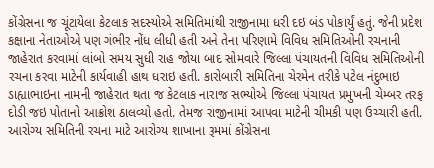કોંગ્રેસના જ ચૂંટાયેલા કેટલાક સદસ્યોએ સમિતિમાંથી રાજીનામા ધરી દઇ બંડ પોકાર્યું હતું. જેની પ્રદેશ કક્ષાના નેતાઓએ પણ ગંભીર નોંધ લીધી હતી અને તેના પરિણામે વિવિધ સમિતિઓની રચનાની જાહેરાત કરવામાં લાંબો સમય સુધી રાહ જોયા બાદ સોમવારે જિલ્લા પંચાયતની વિવિધ સમિતિઓની રચના કરવા માટેની કાર્યવાહી હાથ ધરાઇ હતી. કારોબારી સમિતિના ચેરમેન તરીકે પટેલ નંદુભાઇ ડાહ્યાભાઇના નામની જાહેરાત થતા જ કેટલાક નારાજ સભ્યોએ જિલ્લા પંચાયત પ્રમુખની ચેમ્બર તરફ દોડી જઇ પોતાનો આક્રોશ ઠાલવ્યો હતો. તેમજ રાજીનામાં આપવા માટેની ચીમકી પણ ઉચ્ચારી હતી. આરોગ્ય સમિતિની રચના માટે આરોગ્ય શાખાના રૂમમાં કોંગ્રેસના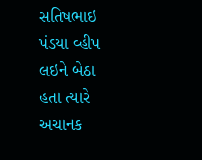સતિષભાઇ પંડયા વ્હીપ લઇને બેઠા હતા ત્યારે અચાનક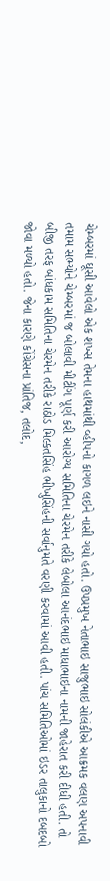ચેમ્બરમાં ઘૂસી આવેલો એક શખ્સ તેમના હાથમાંથી વ્હીપનો કાગળ લઇને નાસી ગયો હતો. ઉપપ્રમુખ નેતાભાઇ સાજુભાઇ સોલંકીએ આક્રમક વલણ અપનાવી તમામ સભ્યોને ચેમ્બરમાં જ બોલાવી મીટીંગ પૂર્ણ કરી આરોગ્ય સમિતિના ચેરમેન તરીકે લેબોલા આનંદભાઇ માધાભાઇના નામની જાહેરાત કરી દીધી હતી. તો બીજી તરફ બાંધકામ સમિતિના ચેરમેન તરીકે રાઠોડ મિલ્કતસિંહ ભીખુસિંહની સર્વાનુમતે વરણી કરવામાં આવી હતી. પાંચ સમિતિઓમાં ઇડર તાલુકાનો દબદબો જોવા મળ્યો હતો. જેના કારણે કોંગ્રેસના પ્રાંતિજ, તલોદ,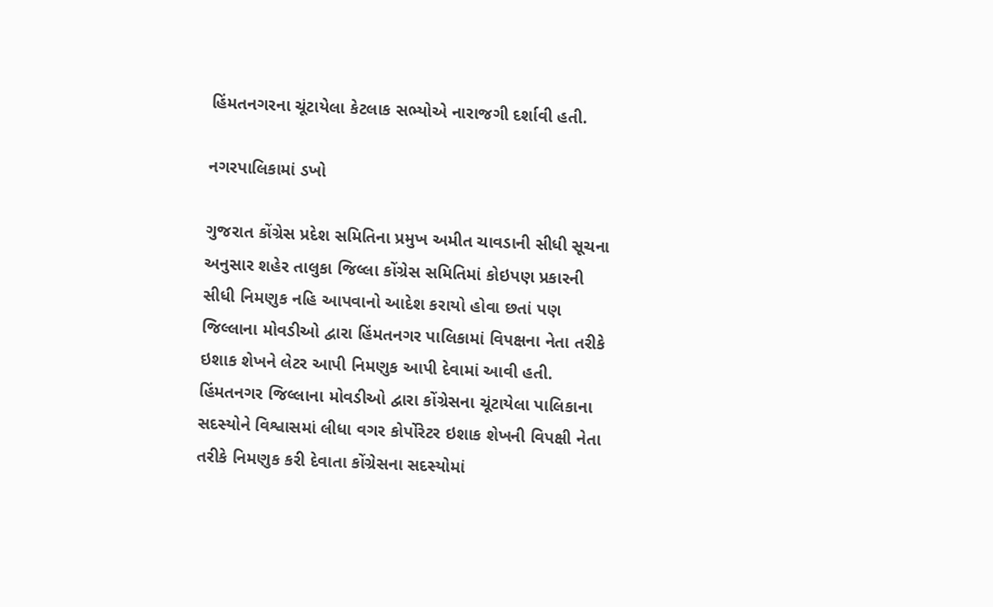હિંમતનગરના ચૂંટાયેલા કેટલાક સભ્યોએ નારાજગી દર્શાવી હતી.

નગરપાલિકામાં ડખો

ગુજરાત કોંગ્રેસ પ્રદેશ સમિતિના પ્રમુખ અમીત ચાવડાની સીધી સૂચના અનુસાર શહેર તાલુકા જિલ્લા કોંગ્રેસ સમિતિમાં કોઇપણ પ્રકારની સીધી નિમણુક નહિ આપવાનો આદેશ કરાયો હોવા છતાં પણ જિલ્લાના મોવડીઓ દ્વારા હિંમતનગર પાલિકામાં વિપક્ષના નેતા તરીકે ઇશાક શેખને લેટર આપી નિમણુક આપી દેવામાં આવી હતી. હિંમતનગર જિલ્લાના મોવડીઓ દ્વારા કોંગ્રેસના ચૂંટાયેલા પાલિકાના સદસ્યોને વિશ્વાસમાં લીધા વગર કોર્પોરેટર ઇશાક શેખની વિપક્ષી નેતા તરીકે નિમણુક કરી દેવાતા કોંગ્રેસના સદસ્યોમાં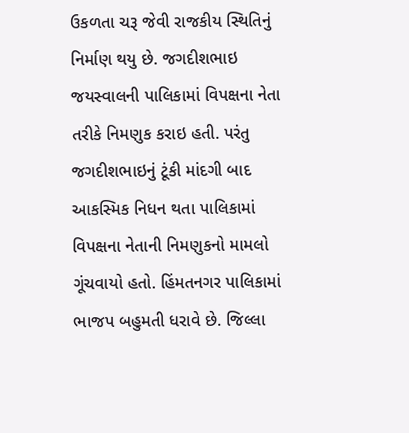ઉકળતા ચરૂ જેવી રાજકીય સ્થિતિનું નિર્માણ થયુ છે. જગદીશભાઇ જયસ્વાલની પાલિકામાં વિપક્ષના નેતા તરીકે નિમણુક કરાઇ હતી. પરંતુ જગદીશભાઇનું ટૂંકી માંદગી બાદ આકસ્મિક નિધન થતા પાલિકામાં વિપક્ષના નેતાની નિમણુકનો મામલો ગૂંચવાયો હતો. હિંમતનગર પાલિકામાં ભાજપ બહુમતી ધરાવે છે. જિલ્લા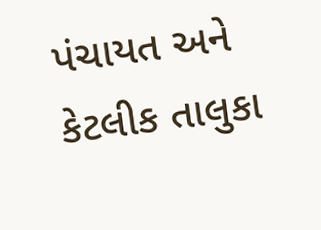પંચાયત અને કેટલીક તાલુકા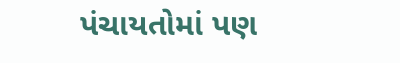પંચાયતોમાં પણ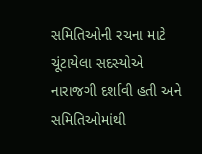સમિતિઓની રચના માટે ચૂંટાયેલા સદસ્યોએ નારાજગી દર્શાવી હતી અને સમિતિઓમાંથી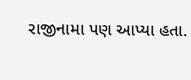રાજીનામા પણ આપ્યા હતા.